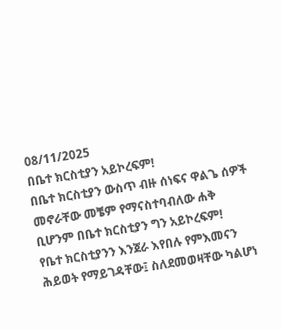08/11/2025
በቤተ ክርስቲያን አይኮረፍም!
በቤተ ክርስቲያን ውስጥ ብዙ ሰነፍና ዋልጌ ሰዎች መኖራቸው መቼም የማናስተባብለው ሐቅ ቢሆንም በቤተ ክርስቲያን ግን አይኮረፍም!
የቤተ ክርስቲያንን እንጀራ እየበሉ የምእመናን ሕይወት የማይገዳቸው፤ ስለደመወዛቸው ካልሆነ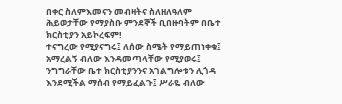በቀር ስለምእመናን መብዛትና ስለዘለዓለም ሕይወታቸው የማያስቡ ምንደኞች ቢበዙባትም በቤተ ክርስቲያን አይኮረፍም!
ተናግረው የሚያናግሩ፤ ለሰው ስሜት የማይጠነቀቁ፤ አማረልኝ ብለው እንዳመጣላቸው የሚያወሩ፤ ንግግራቸው ቤተ ክርስቲያንንና አገልግሎቱን ሊጎዳ እንደሚችል ማሰብ የማይፈልጉ፤ ሥራዬ ብለው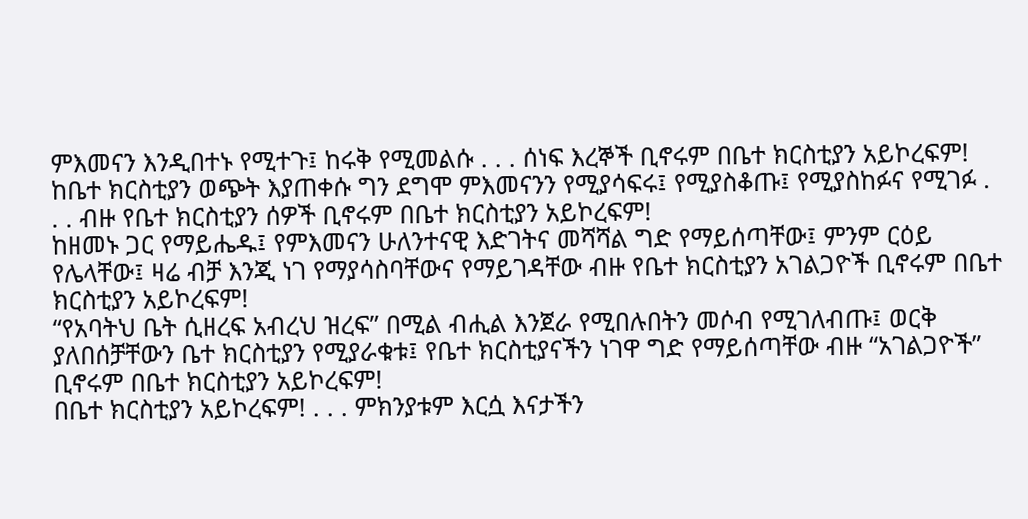ምእመናን እንዲበተኑ የሚተጉ፤ ከሩቅ የሚመልሱ . . . ሰነፍ እረኞች ቢኖሩም በቤተ ክርስቲያን አይኮረፍም!
ከቤተ ክርስቲያን ወጭት እያጠቀሱ ግን ደግሞ ምእመናንን የሚያሳፍሩ፤ የሚያስቆጡ፤ የሚያስከፉና የሚገፉ . . . ብዙ የቤተ ክርስቲያን ሰዎች ቢኖሩም በቤተ ክርስቲያን አይኮረፍም!
ከዘመኑ ጋር የማይሔዱ፤ የምእመናን ሁለንተናዊ እድገትና መሻሻል ግድ የማይሰጣቸው፤ ምንም ርዕይ የሌላቸው፤ ዛሬ ብቻ እንጂ ነገ የማያሳስባቸውና የማይገዳቸው ብዙ የቤተ ክርስቲያን አገልጋዮች ቢኖሩም በቤተ ክርስቲያን አይኮረፍም!
“የአባትህ ቤት ሲዘረፍ አብረህ ዝረፍ” በሚል ብሒል እንጀራ የሚበሉበትን መሶብ የሚገለብጡ፤ ወርቅ ያለበሰቻቸውን ቤተ ክርስቲያን የሚያራቁቱ፤ የቤተ ክርስቲያናችን ነገዋ ግድ የማይሰጣቸው ብዙ “አገልጋዮች” ቢኖሩም በቤተ ክርስቲያን አይኮረፍም!
በቤተ ክርስቲያን አይኮረፍም! . . . ምክንያቱም እርሷ እናታችን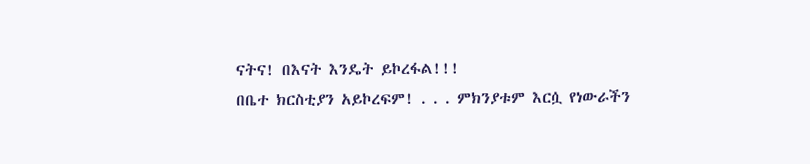ናትና! በእናት እንዴት ይኮረፋል!!!
በቤተ ክርስቲያን አይኮረፍም! . . . ምክንያቱም እርሷ የነውራችን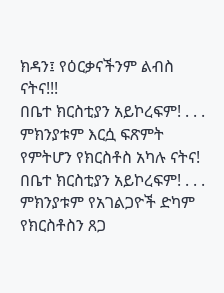ክዳን፤ የዕርቃናችንም ልብስ ናትና!!!
በቤተ ክርስቲያን አይኮረፍም! . . . ምክንያቱም እርሷ ፍጽምት የምትሆን የክርስቶስ አካሉ ናትና!
በቤተ ክርስቲያን አይኮረፍም! . . . ምክንያቱም የአገልጋዮች ድካም የክርስቶስን ጸጋ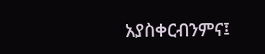አያስቀርብንምና፤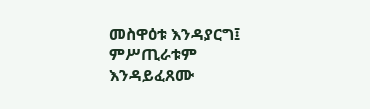መስዋዕቱ እንዳያርግ፤ ምሥጢራቱም እንዳይፈጸሙ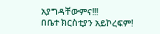አያግዳቸውምና!!!
በቤተ ክርስቲያን አይኮረፍም!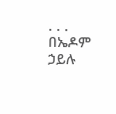. . .
በኤዶም ኃይሉ